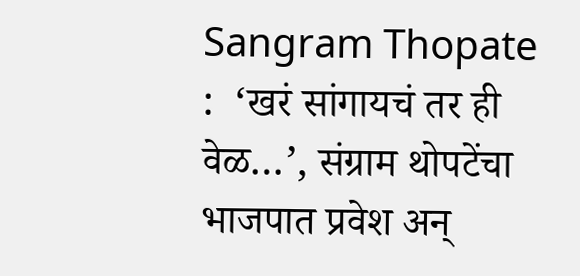Sangram Thopate :  ‘खरं सांगायचं तर ही वेळ…’, संग्राम थोपटेंचा भाजपात प्रवेश अन्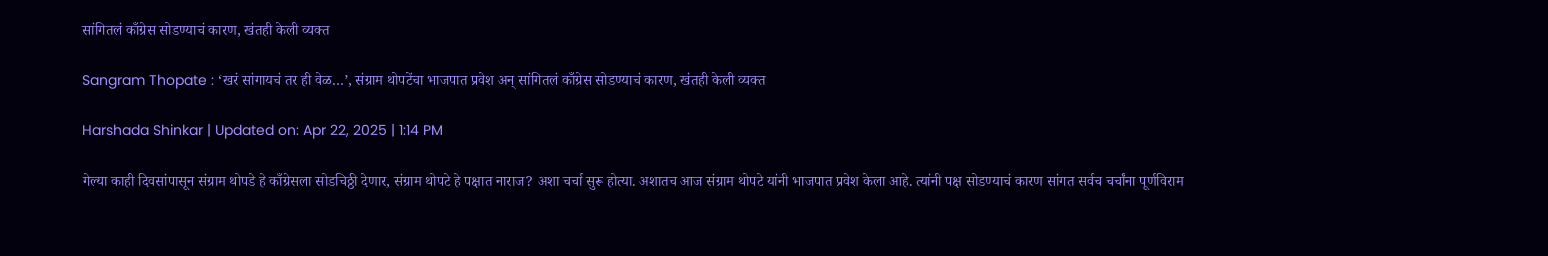सांगितलं काँग्रेस सोडण्याचं कारण, खंतही केली व्यक्त

Sangram Thopate : ‘खरं सांगायचं तर ही वेळ…’, संग्राम थोपटेंचा भाजपात प्रवेश अन् सांगितलं काँग्रेस सोडण्याचं कारण, खंतही केली व्यक्त

Harshada Shinkar | Updated on: Apr 22, 2025 | 1:14 PM

गेल्या काही दिवसांपासून संग्राम थोपडे हे काँग्रेसला सोडचिठ्ठी देणार, संग्राम थोपटे हे पक्षात नाराज? अशा चर्चा सुरू होत्या. अशातच आज संग्राम थोपटे यांनी भाजपात प्रवेश केला आहे. त्यांनी पक्ष सोडण्याचं कारण सांगत सर्वच चर्चांना पूर्णविराम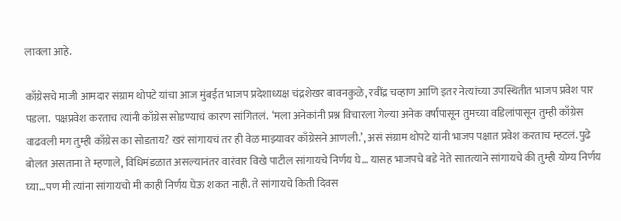लावला आहे.

काँग्रेसचे माजी आमदार संग्राम थोपटे यांचा आज मुंबईत भाजप प्रदेशाध्यक्ष चंद्रशेखर बावनकुळे, रवींद्र चव्हाण आणि इतर नेत्यांच्या उपस्थितीत भाजप प्रवेश पार पडला.  पक्षप्रवेश करताच त्यांनी काँग्रेस सोडण्याचं कारण सांगितलं.  ‘मला अनेकांनी प्रश्न विचारला गेल्या अनेक वर्षांपासून तुमच्या वडिलांपासून तुम्ही काँग्रेस वाढवली मग तुम्ही काँग्रेस का सोडताय? खरं सांगायचं तर ही वेळ माझ्यावर काँग्रेसने आणली.’, असं संग्राम थोपटे यांनी भाजप पक्षात प्रवेश करताच म्हटलं. पुढे बोलत असताना ते म्हणाले, विधिमंडळात असल्यानंतर वारंवार विखे पाटील सांगायचे निर्णय घे… यासह भाजपचे बडे नेते सातत्याने सांगायचे की तुम्ही योग्य निर्णय घ्या…पण मी त्यांना सांगायचो मी काही निर्णय घेऊ शकत नाही. ते सांगायचे किती दिवस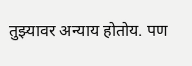तुझ्यावर अन्याय होतोय. पण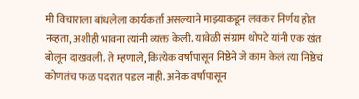मी विचाराला बांधलेला कार्यकर्ता असल्याने माझ्याकडून लवकर निर्णय होत नव्हता, अशीही भावना त्यांनी व्यक्त केली. यावेळी संग्राम थोपटे यांनी एक खंत बोलून दाखवली. ते म्हणाले, कित्येक वर्षांपासून निष्ठेने जे काम केलं त्या निष्ठेचं कोणतंच फळ पदरात पडल नाही. अनेक वर्षांपासून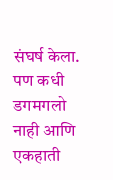संघर्ष केला. पण कधी डगमगलो नाही आणि एकहाती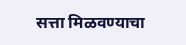सत्ता मिळवण्याचा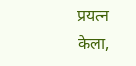प्रयत्न केला,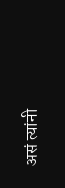असं त्यांनी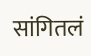सांगितलं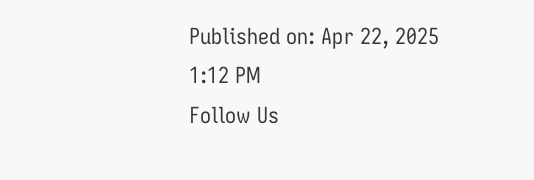Published on: Apr 22, 2025 1:12 PM
Follow Us